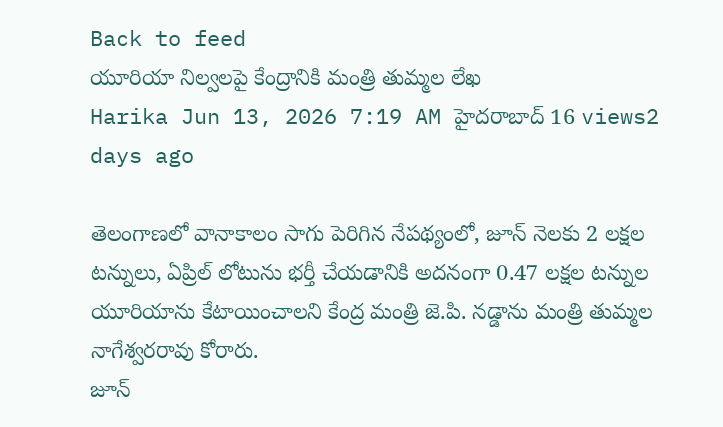Back to feed
యూరియా నిల్వలపై కేంద్రానికి మంత్రి తుమ్మల లేఖ
Harika Jun 13, 2026 7:19 AM హైదరాబాద్ 16 views2 days ago

తెలంగాణలో వానాకాలం సాగు పెరిగిన నేపథ్యంలో, జూన్ నెలకు 2 లక్షల టన్నులు, ఏప్రిల్ లోటును భర్తీ చేయడానికి అదనంగా 0.47 లక్షల టన్నుల యూరియాను కేటాయించాలని కేంద్ర మంత్రి జె.పి. నడ్డాను మంత్రి తుమ్మల నాగేశ్వరరావు కోరారు.
జూన్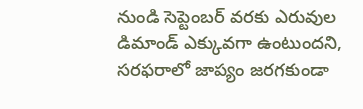నుండి సెప్టెంబర్ వరకు ఎరువుల డిమాండ్ ఎక్కువగా ఉంటుందని, సరఫరాలో జాప్యం జరగకుండా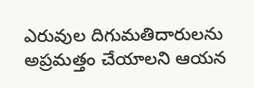ఎరువుల దిగుమతిదారులను అప్రమత్తం చేయాలని ఆయన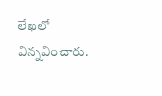లేఖలో విన్నవించారు.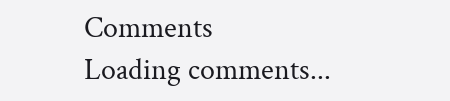Comments
Loading comments...